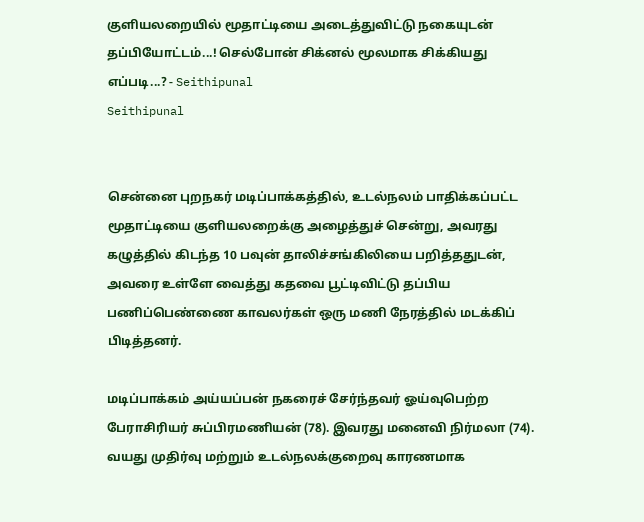குளியலறையில் மூதாட்டியை அடைத்துவிட்டு நகையுடன் தப்பியோட்டம்...! செல்போன் சிக்னல் மூலமாக சிக்கியது எப்படி...? - Seithipunal
Seithipunal


சென்னை புறநகர் மடிப்பாக்கத்தில், உடல்நலம் பாதிக்கப்பட்ட மூதாட்டியை குளியலறைக்கு அழைத்துச் சென்று, அவரது கழுத்தில் கிடந்த 10 பவுன் தாலிச்சங்கிலியை பறித்ததுடன், அவரை உள்ளே வைத்து கதவை பூட்டிவிட்டு தப்பிய பணிப்பெண்ணை காவலர்கள் ஒரு மணி நேரத்தில் மடக்கிப் பிடித்தனர்.

மடிப்பாக்கம் அய்யப்பன் நகரைச் சேர்ந்தவர் ஓய்வுபெற்ற பேராசிரியர் சுப்பிரமணியன் (78). இவரது மனைவி நிர்மலா (74). வயது முதிர்வு மற்றும் உடல்நலக்குறைவு காரணமாக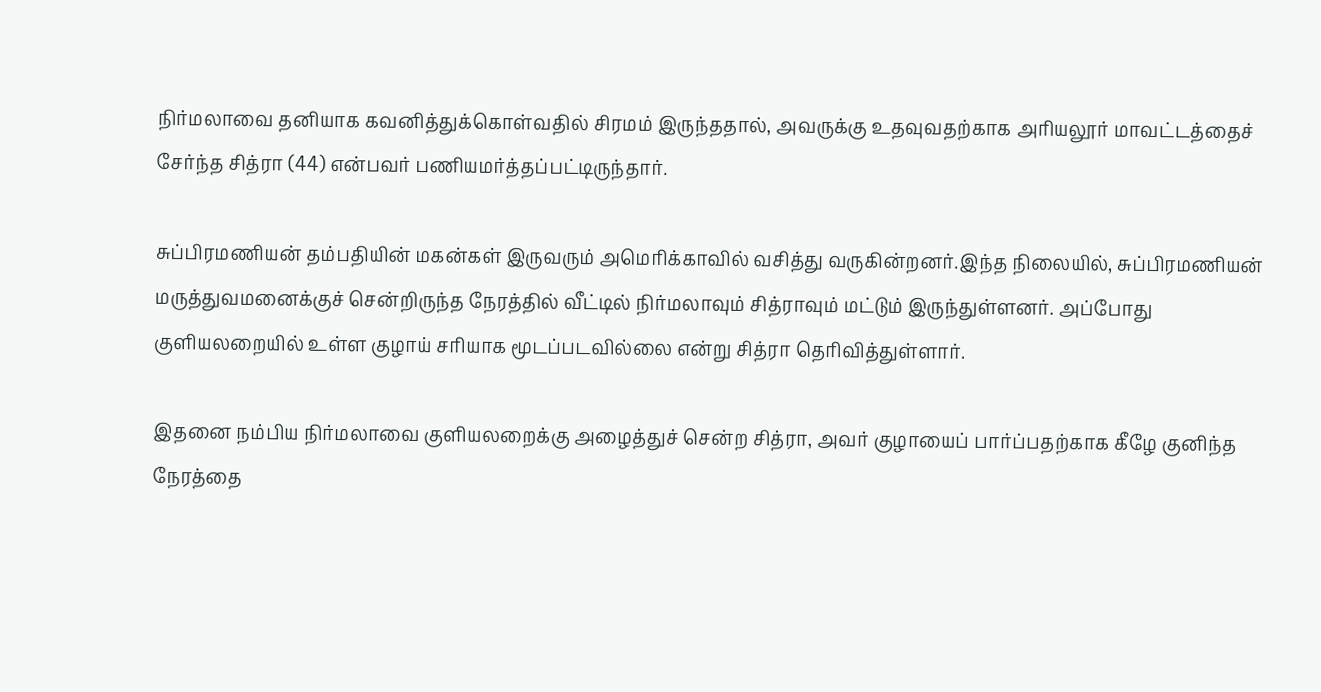நிர்மலாவை தனியாக கவனித்துக்கொள்வதில் சிரமம் இருந்ததால், அவருக்கு உதவுவதற்காக அரியலூர் மாவட்டத்தைச் சேர்ந்த சித்ரா (44) என்பவர் பணியமர்த்தப்பட்டிருந்தார்.

சுப்பிரமணியன் தம்பதியின் மகன்கள் இருவரும் அமெரிக்காவில் வசித்து வருகின்றனர்.இந்த நிலையில், சுப்பிரமணியன் மருத்துவமனைக்குச் சென்றிருந்த நேரத்தில் வீட்டில் நிர்மலாவும் சித்ராவும் மட்டும் இருந்துள்ளனர். அப்போது குளியலறையில் உள்ள குழாய் சரியாக மூடப்படவில்லை என்று சித்ரா தெரிவித்துள்ளார்.

இதனை நம்பிய நிர்மலாவை குளியலறைக்கு அழைத்துச் சென்ற சித்ரா, அவர் குழாயைப் பார்ப்பதற்காக கீழே குனிந்த நேரத்தை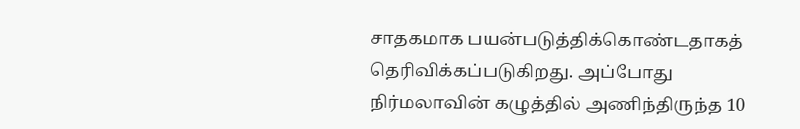சாதகமாக பயன்படுத்திக்கொண்டதாகத் தெரிவிக்கப்படுகிறது. அப்போது நிர்மலாவின் கழுத்தில் அணிந்திருந்த 10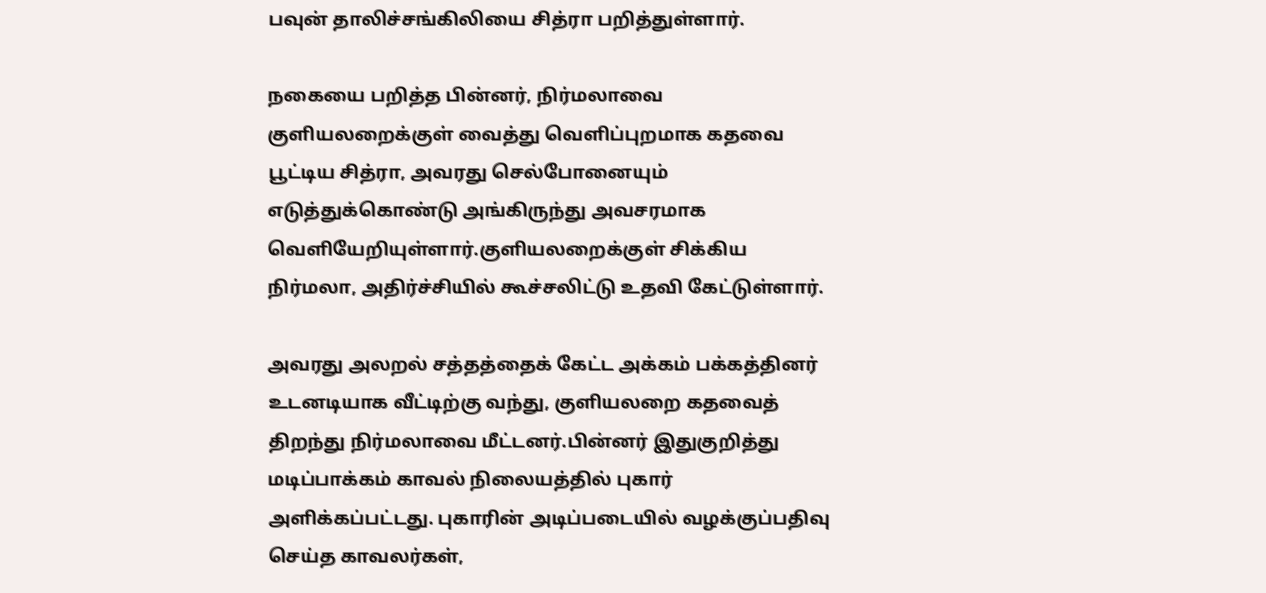பவுன் தாலிச்சங்கிலியை சித்ரா பறித்துள்ளார்.

நகையை பறித்த பின்னர், நிர்மலாவை குளியலறைக்குள் வைத்து வெளிப்புறமாக கதவை பூட்டிய சித்ரா, அவரது செல்போனையும் எடுத்துக்கொண்டு அங்கிருந்து அவசரமாக வெளியேறியுள்ளார்.குளியலறைக்குள் சிக்கிய நிர்மலா, அதிர்ச்சியில் கூச்சலிட்டு உதவி கேட்டுள்ளார்.

அவரது அலறல் சத்தத்தைக் கேட்ட அக்கம் பக்கத்தினர் உடனடியாக வீட்டிற்கு வந்து, குளியலறை கதவைத் திறந்து நிர்மலாவை மீட்டனர்.பின்னர் இதுகுறித்து மடிப்பாக்கம் காவல் நிலையத்தில் புகார் அளிக்கப்பட்டது. புகாரின் அடிப்படையில் வழக்குப்பதிவு செய்த காவலர்கள்,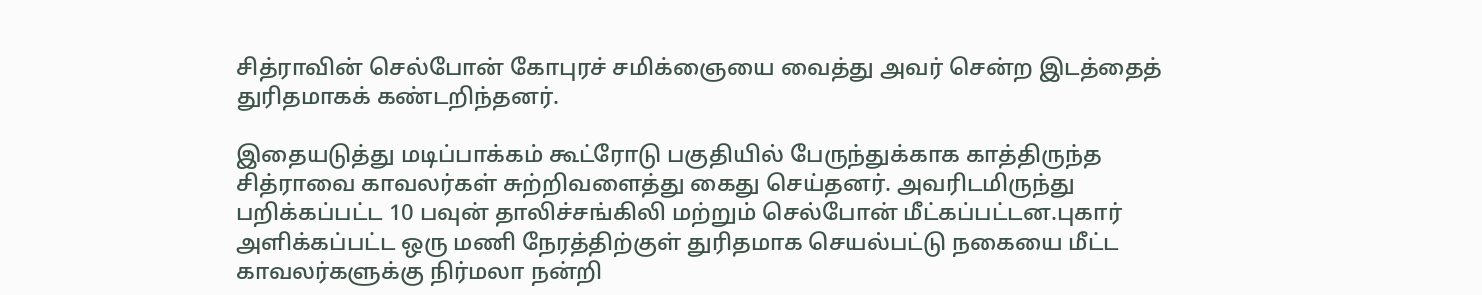சித்ராவின் செல்போன் கோபுரச் சமிக்ஞையை வைத்து அவர் சென்ற இடத்தைத் துரிதமாகக் கண்டறிந்தனர்.

இதையடுத்து மடிப்பாக்கம் கூட்ரோடு பகுதியில் பேருந்துக்காக காத்திருந்த சித்ராவை காவலர்கள் சுற்றிவளைத்து கைது செய்தனர். அவரிடமிருந்து பறிக்கப்பட்ட 10 பவுன் தாலிச்சங்கிலி மற்றும் செல்போன் மீட்கப்பட்டன.புகார் அளிக்கப்பட்ட ஒரு மணி நேரத்திற்குள் துரிதமாக செயல்பட்டு நகையை மீட்ட காவலர்களுக்கு நிர்மலா நன்றி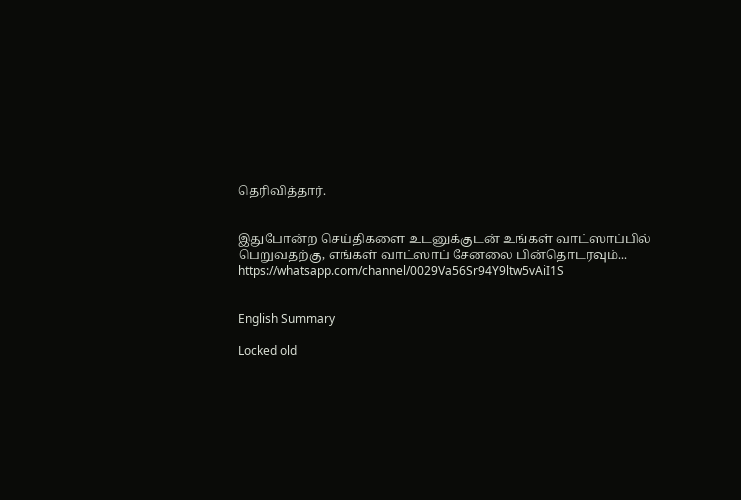தெரிவித்தார்.


இதுபோன்ற செய்திகளை உடனுக்குடன் உங்கள் வாட்ஸாப்பில் பெறுவதற்கு, எங்கள் வாட்ஸாப் சேனலை பின்தொடரவும்... https://whatsapp.com/channel/0029Va56Sr94Y9ltw5vAiI1S


English Summary

Locked old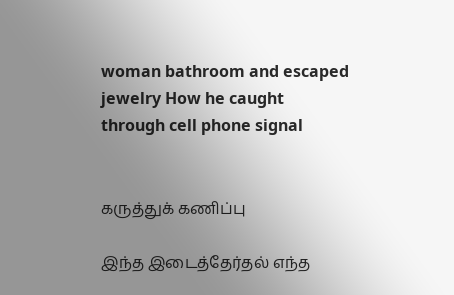woman bathroom and escaped jewelry How he caught through cell phone signal


கருத்துக் கணிப்பு

இந்த இடைத்தேர்தல் எந்த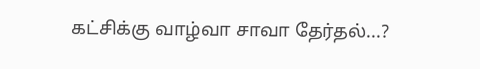கட்சிக்கு வாழ்வா சாவா தேர்தல்...?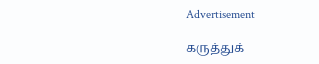Advertisement

கருத்துக்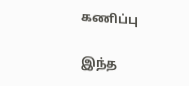கணிப்பு

இந்த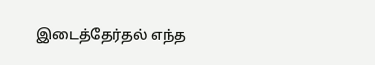இடைத்தேர்தல் எந்த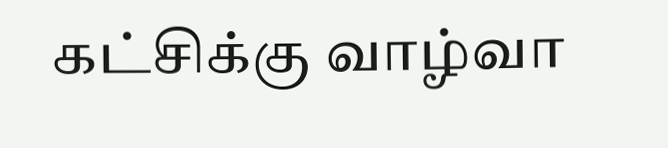கட்சிக்கு வாழ்வா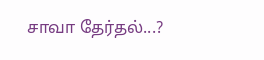சாவா தேர்தல்...?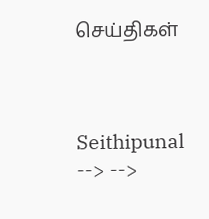செய்திகள்



Seithipunal
--> -->